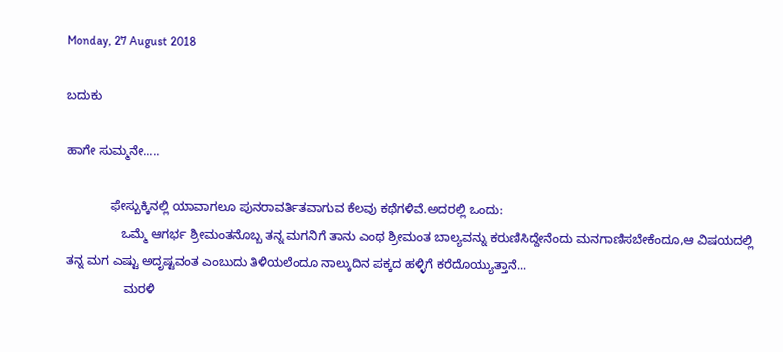Monday, 27 August 2018

ಬದುಕು

ಹಾಗೇ ಸುಮ್ಮನೇ.....

             ಫೇಸ್ಬುಕ್ಕಿನಲ್ಲಿ ಯಾವಾಗಲೂ ಪುನರಾವರ್ತಿತವಾಗುವ ಕೆಲವು ಕಥೆಗಳಿವೆ.ಅದರಲ್ಲಿ ಒಂದು:
                ಒಮ್ಮೆ ಆಗರ್ಭ ಶ್ರೀಮಂತನೊಬ್ಬ ತನ್ನ ಮಗನಿಗೆ ತಾನು ಎಂಥ ಶ್ರೀಮಂತ ಬಾಲ್ಯವನ್ನು ಕರುಣಿಸಿದ್ದೇನೆಂದು ಮನಗಾಣಿಸಬೇಕೆಂದೂ,ಆ ವಿಷಯದಲ್ಲಿ ತನ್ನ ಮಗ ಎಷ್ಟು ಅದೃಷ್ಟವಂತ ಎಂಬುದು ತಿಳಿಯಲೆಂದೂ ನಾಲ್ಕುದಿನ ಪಕ್ಕದ ಹಳ್ಳಿಗೆ ಕರೆದೊಯ್ಯುತ್ತಾನೆ...
                 ಮರಳಿ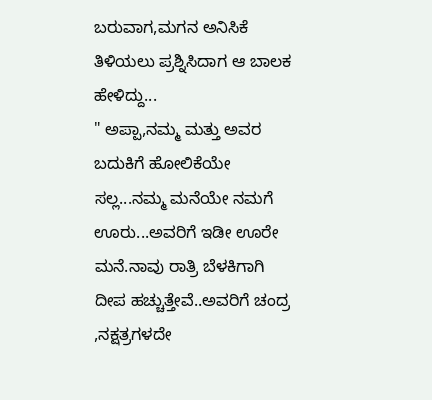ಬರುವಾಗ,ಮಗನ ಅನಿಸಿಕೆ ತಿಳಿಯಲು ಪ್ರಶ್ನಿಸಿದಾಗ ಆ ಬಾಲಕ ಹೇಳಿದ್ದು...
" ಅಪ್ಪಾ,ನಮ್ಮ ಮತ್ತು ಅವರ ಬದುಕಿಗೆ ಹೋಲಿಕೆಯೇ ಸಲ್ಲ...ನಮ್ಮ ಮನೆಯೇ ನಮಗೆ ಊರು...ಅವರಿಗೆ ಇಡೀ ಊರೇ ಮನೆ.ನಾವು ರಾತ್ರಿ ಬೆಳಕಿಗಾಗಿ ದೀಪ ಹಚ್ಚುತ್ತೇವೆ..ಅವರಿಗೆ ಚಂದ್ರ ,ನಕ್ಷತ್ರಗಳದೇ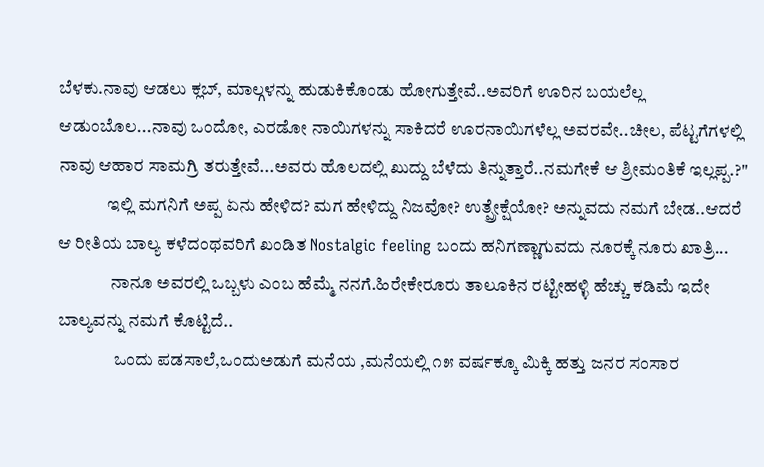ಬೆಳಕು.ನಾವು ಆಡಲು ಕ್ಲಬ್, ಮಾಲ್ಗಳನ್ನು ಹುಡುಕಿಕೊಂಡು ಹೋಗುತ್ತೇವೆ..ಅವರಿಗೆ ಊರಿನ ಬಯಲೆಲ್ಲ ಆಡುಂಬೊಲ...ನಾವು ಒಂದೋ, ಎರಡೋ ನಾಯಿಗಳನ್ನು ಸಾಕಿದರೆ ಊರನಾಯಿಗಳೆಲ್ಲ ಅವರವೇ..ಚೀಲ, ಪೆಟ್ಟಗೆಗಳಲ್ಲಿ ನಾವು ಆಹಾರ ಸಾಮಗ್ರಿ ತರುತ್ತೇವೆ...ಅವರು ಹೊಲದಲ್ಲಿ ಖುದ್ದು ಬೆಳೆದು ತಿನ್ನುತ್ತಾರೆ..ನಮಗೇಕೆ ಆ ಶ್ರೀಮಂತಿಕೆ ಇಲ್ಲಪ್ಪ.?"
              ಇಲ್ಲಿ ಮಗನಿಗೆ ಅಪ್ಪ ಏನು ಹೇಳಿದ? ಮಗ ಹೇಳಿದ್ದು ನಿಜವೋ? ಉತ್ಪ್ರೇಕ್ಷೆಯೋ? ಅನ್ನುವದು ನಮಗೆ ಬೇಡ..ಆದರೆ ಆ ರೀತಿಯ ಬಾಲ್ಯ ಕಳೆದಂಥವರಿಗೆ ಖಂಡಿತ Nostalgic feeling ಬಂದು ಹನಿಗಣ್ಣಾಗುವದು ನೂರಕ್ಕೆ ನೂರು ಖಾತ್ರಿ...
               ನಾನೂ ಅವರಲ್ಲಿ ಒಬ್ಬಳು ಎಂಬ ಹೆಮ್ಮೆ ನನಗೆ.ಹಿರೇಕೇರೂರು ತಾಲೂಕಿನ ರಟ್ಟೀಹಳ್ಳಿ ಹೆಚ್ಚು ಕಡಿಮೆ ಇದೇ ಬಾಲ್ಯವನ್ನು ನಮಗೆ ಕೊಟ್ಟಿದೆ..
                ಒಂದು ಪಡಸಾಲೆ,ಒಂದುಅಡುಗೆ ಮನೆಯ ,ಮನೆಯಲ್ಲಿ ೧೫ ವರ್ಷಕ್ಕೂ ಮಿಕ್ಕಿ ಹತ್ತು ಜನರ ಸಂಸಾರ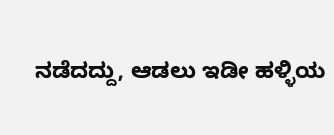ನಡೆದದ್ದು, ಆಡಲು ಇಡೀ ಹಳ್ಳಿಯ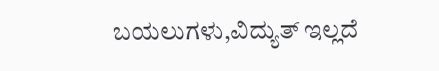ಬಯಲುಗಳು,ವಿದ್ಯುತ್ ಇಲ್ಲದೆ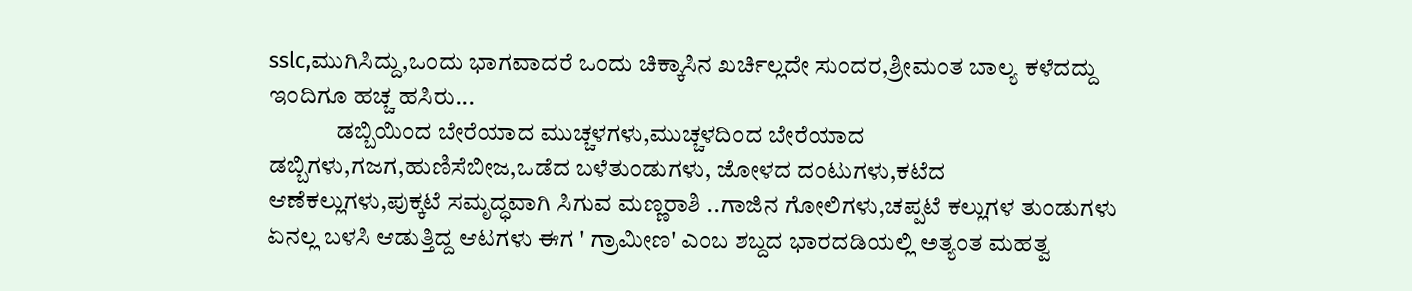sslc,ಮುಗಿಸಿದ್ದು,ಒಂದು ಭಾಗವಾದರೆ ಒಂದು ಚಿಕ್ಕಾಸಿನ ಖರ್ಚಿಲ್ಲದೇ ಸುಂದರ,ಶ್ರೀಮಂತ ಬಾಲ್ಯ ಕಳೆದದ್ದು ಇಂದಿಗೂ ಹಚ್ಚ ಹಸಿರು...
              ಡಬ್ಬಿಯಿಂದ ಬೇರೆಯಾದ ಮುಚ್ಚಳಗಳು,ಮುಚ್ಚಳದಿಂದ ಬೇರೆಯಾದ ಡಬ್ಬಿಗಳು,ಗಜಗ,ಹುಣಿಸೆಬೀಜ,ಒಡೆದ ಬಳೆತುಂಡುಗಳು, ಜೋಳದ ದಂಟುಗಳು,ಕಟೆದ ಆಣೆಕಲ್ಲುಗಳು,ಪುಕ್ಕಟೆ ಸಮೃದ್ಧವಾಗಿ ಸಿಗುವ ಮಣ್ಣರಾಶಿ ..ಗಾಜಿನ ಗೋಲಿಗಳು,ಚಪ್ಪಟೆ ಕಲ್ಲುಗಳ ತುಂಡುಗಳು ಏನಲ್ಲ ಬಳಸಿ ಆಡುತ್ತಿದ್ದ ಆಟಗಳು ಈಗ ' ಗ್ರಾಮೀಣ' ಎಂಬ ಶಬ್ದದ ಭಾರದಡಿಯಲ್ಲಿ ಅತ್ಯಂತ ಮಹತ್ವ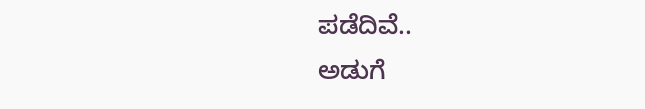ಪಡೆದಿವೆ..
ಅಡುಗೆ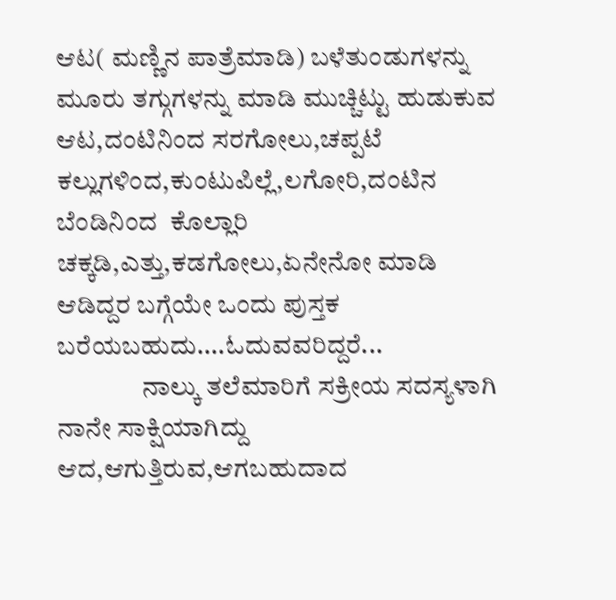ಆಟ( ಮಣ್ಣಿನ ಪಾತ್ರೆಮಾಡಿ) ಬಳೆತುಂಡುಗಳನ್ನು ಮೂರು ತಗ್ಗುಗಳನ್ನು ಮಾಡಿ ಮುಚ್ಚಿಟ್ಟು ಹುಡುಕುವ ಆಟ,ದಂಟಿನಿಂದ ಸರಗೋಲು,ಚಪ್ಪಟೆ ಕಲ್ಲುಗಳಿಂದ,ಕುಂಟುಪಿಲ್ಲೆ,ಲಗೋರಿ,ದಂಟಿನ ಬೆಂಡಿನಿಂದ  ಕೊಲ್ಲಾರಿ ಚಕ್ಕಡಿ,ಎತ್ತು,ಕಡಗೋಲು,ಏನೇನೋ ಮಾಡಿ ಆಡಿದ್ದರ ಬಗ್ಗೆಯೇ ಒಂದು ಪುಸ್ತಕ ಬರೆಯಬಹುದು....ಓದುವವರಿದ್ದರೆ...
                ನಾಲ್ಕು ತಲೆಮಾರಿಗೆ ಸಕ್ರೀಯ ಸದಸ್ಯಳಾಗಿ ನಾನೇ ಸಾಕ್ಷಿಯಾಗಿದ್ದು ಆದ,ಆಗುತ್ತಿರುವ,ಆಗಬಹುದಾದ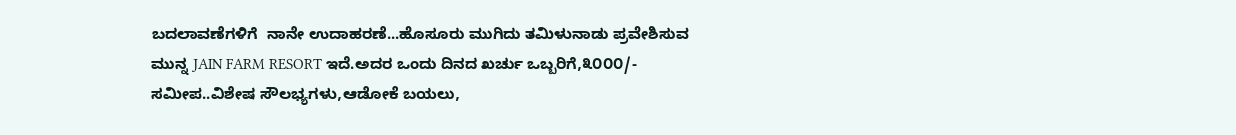ಬದಲಾವಣೆಗಳಿಗೆ  ನಾನೇ ಉದಾಹರಣೆ...ಹೊಸೂರು ಮುಗಿದು ತಮಿಳುನಾಡು ಪ್ರವೇಶಿಸುವ ಮುನ್ನ JAIN FARM RESORT ಇದೆ.ಅದರ ಒಂದು ದಿನದ ಖರ್ಚು ಒಬ್ಬರಿಗೆ,೩೦೦೦/- ಸಮೀಪ..ವಿಶೇಷ ಸೌಲಭ್ಯಗಳು,ಆಡೋಕೆ ಬಯಲು,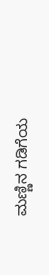ಮಣ್ಣಿನ ಗಡಿಗೆಯ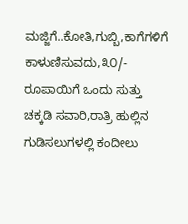ಮಜ್ಜಿಗೆ..ಕೋತಿ,ಗುಬ್ಬಿ,ಕಾಗೆಗಳಿಗೆ ಕಾಳುಣಿಸುವದು,೩೦/- ರೂಪಾಯಿಗೆ ಒಂದು ಸುತ್ತು ಚಕ್ಕಡಿ ಸವಾರಿ,ರಾತ್ರಿ ಹುಲ್ಲಿನ ಗುಡಿಸಲುಗಳಲ್ಲಿ ಕಂದೀಲು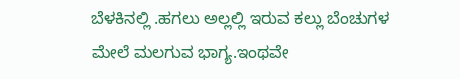ಬೆಳಕಿನಲ್ಲಿ .ಹಗಲು ಅಲ್ಲಲ್ಲಿ ಇರುವ ಕಲ್ಲು ಬೆಂಚುಗಳ ಮೇಲೆ ಮಲಗುವ ಭಾಗ್ಯ.ಇಂಥವೇ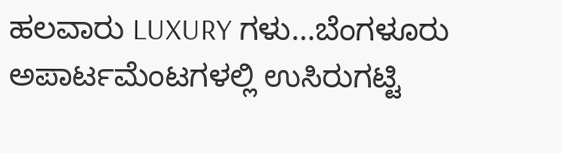ಹಲವಾರು LUXURY ಗಳು...ಬೆಂಗಳೂರು ಅಪಾರ್ಟಮೆಂಟಗಳಲ್ಲಿ ಉಸಿರುಗಟ್ಟಿ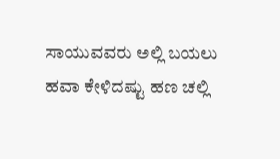ಸಾಯುವವರು ಅಲ್ಲಿ ಬಯಲು ಹವಾ ಕೇಳಿದಷ್ಟು ಹಣ ಚಲ್ಲಿ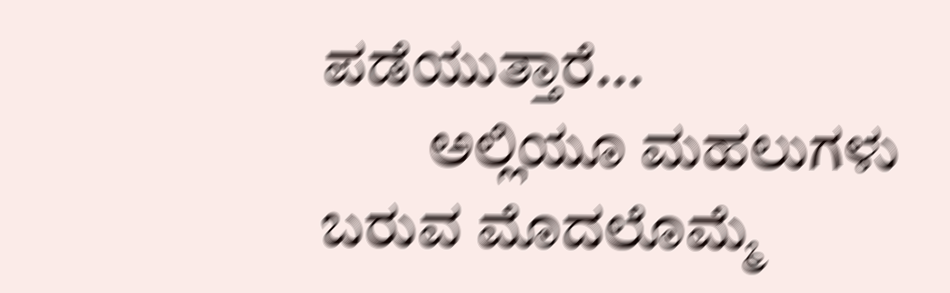ಪಡೆಯುತ್ತಾರೆ...
         ಅಲ್ಲಿಯೂ ಮಹಲುಗಳು ಬರುವ ಮೊದಲೊಮ್ಮೆ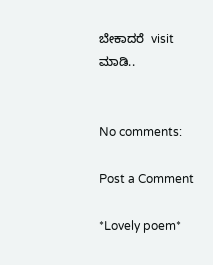ಬೇಕಾದರೆ  visit ಮಾಡಿ..


No comments:

Post a Comment

*Lovely poem*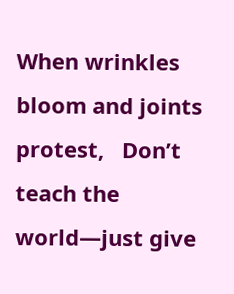When wrinkles bloom and joints protest,   Don’t teach the world—just give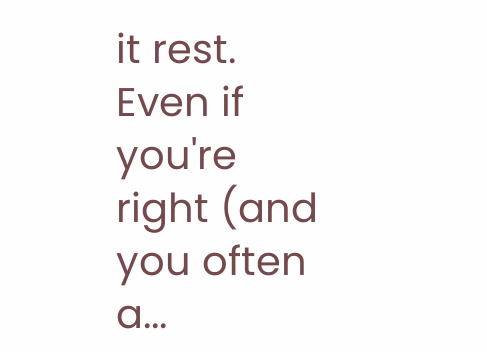it rest.   Even if you're right (and you often a...